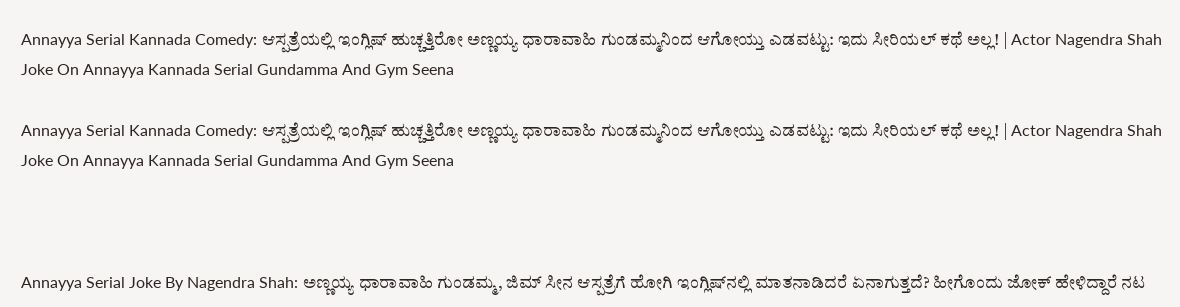Annayya Serial Kannada Comedy: ಆಸ್ಪತ್ರೆಯಲ್ಲಿ ಇಂಗ್ಲಿಷ್‌ ಹುಚ್ಚತ್ತಿರೋ ಅಣ್ಣಯ್ಯ ಧಾರಾವಾಹಿ ಗುಂಡಮ್ಮನಿಂದ ಆಗೋಯ್ತು ಎಡವಟ್ಟು: ಇದು ಸೀರಿಯಲ್‌ ಕಥೆ ಅಲ್ಲ! | Actor Nagendra Shah Joke On Annayya Kannada Serial Gundamma And Gym Seena

Annayya Serial Kannada Comedy: ಆಸ್ಪತ್ರೆಯಲ್ಲಿ ಇಂಗ್ಲಿಷ್‌ ಹುಚ್ಚತ್ತಿರೋ ಅಣ್ಣಯ್ಯ ಧಾರಾವಾಹಿ ಗುಂಡಮ್ಮನಿಂದ ಆಗೋಯ್ತು ಎಡವಟ್ಟು: ಇದು ಸೀರಿಯಲ್‌ ಕಥೆ ಅಲ್ಲ! | Actor Nagendra Shah Joke On Annayya Kannada Serial Gundamma And Gym Seena



Annayya Serial Joke By Nagendra Shah: ಅಣ್ಣಯ್ಯ ಧಾರಾವಾಹಿ ಗುಂಡಮ್ಮ, ಜಿಮ್‌ ಸೀನ ಆಸ್ಪತ್ರೆಗೆ ಹೋಗಿ ಇಂಗ್ಲಿಷ್‌ನಲ್ಲಿ ಮಾತನಾಡಿದರೆ ಏನಾಗುತ್ತದೆ? ಹೀಗೊಂದು ಜೋಕ್‌ ಹೇಳಿದ್ದಾರೆ ನಟ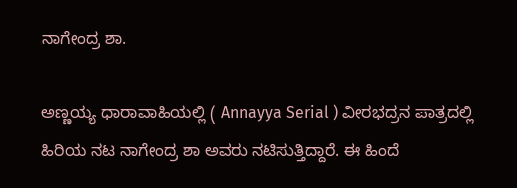ನಾಗೇಂದ್ರ ಶಾ.

ಅಣ್ಣಯ್ಯ ಧಾರಾವಾಹಿಯಲ್ಲಿ ( Annayya Serial ) ವೀರಭದ್ರನ ಪಾತ್ರದಲ್ಲಿ ಹಿರಿಯ ನಟ ನಾಗೇಂದ್ರ ಶಾ ಅವರು ನಟಿಸುತ್ತಿದ್ದಾರೆ. ಈ ಹಿಂದೆ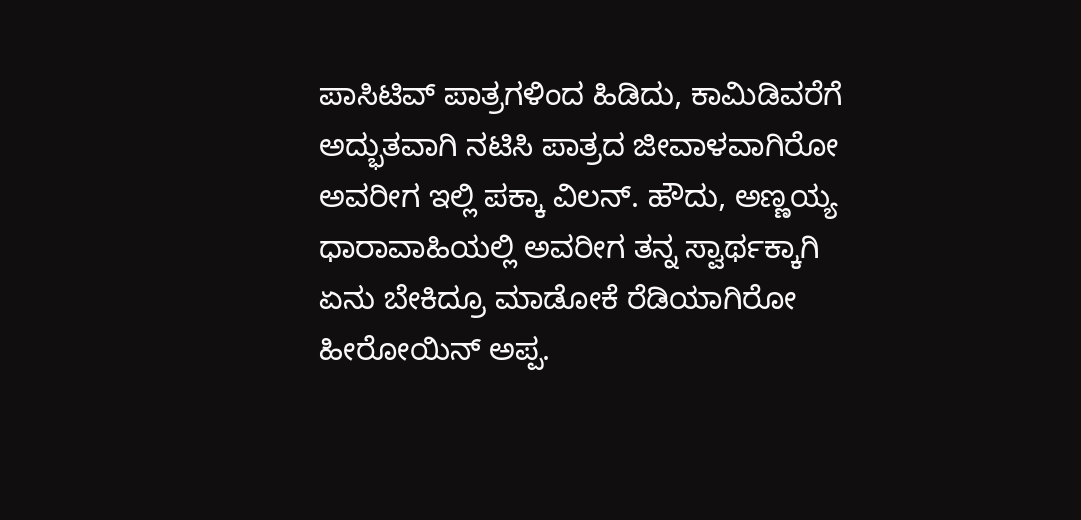ಪಾಸಿಟಿವ್‌ ಪಾತ್ರಗಳಿಂದ ಹಿಡಿದು, ಕಾಮಿಡಿವರೆಗೆ ಅದ್ಭುತವಾಗಿ ನಟಿಸಿ ಪಾತ್ರದ ಜೀವಾಳವಾಗಿರೋ ಅವರೀಗ ಇಲ್ಲಿ ಪಕ್ಕಾ ವಿಲನ್. ಹೌದು, ಅಣ್ಣಯ್ಯ ಧಾರಾವಾಹಿಯಲ್ಲಿ ಅವರೀಗ ತನ್ನ ಸ್ವಾರ್ಥಕ್ಕಾಗಿ ಏನು ಬೇಕಿದ್ರೂ ಮಾಡೋಕೆ ರೆಡಿಯಾಗಿರೋ ಹೀರೋಯಿನ್‌ ಅಪ್ಪ.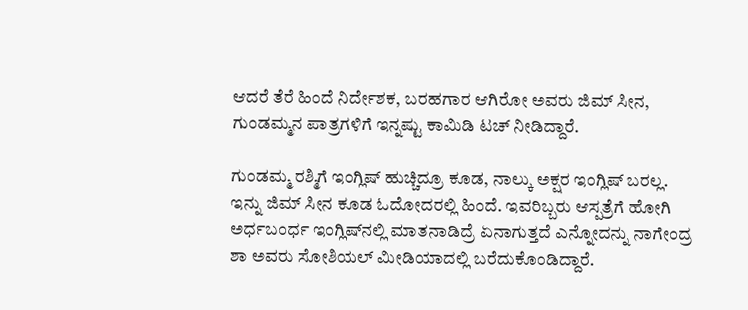ಆದರೆ ತೆರೆ ಹಿಂದೆ ನಿರ್ದೇಶಕ, ಬರಹಗಾರ ಆಗಿರೋ ಅವರು ಜಿಮ್‌ ಸೀನ, ಗುಂಡಮ್ಮನ ಪಾತ್ರಗಳಿಗೆ ಇನ್ನಷ್ಟು ಕಾಮಿಡಿ ಟಚ್‌ ನೀಡಿದ್ದಾರೆ.

ಗುಂಡಮ್ಮ ರಶ್ಮಿಗೆ ಇಂಗ್ಲಿಷ್‌ ಹುಚ್ಚಿದ್ರೂ ಕೂಡ, ನಾಲ್ಕು ಅಕ್ಷರ ಇಂಗ್ಲಿಷ್‌ ಬರಲ್ಲ. ಇನ್ನು ಜಿಮ್‌ ಸೀನ ಕೂಡ ಓದೋದರಲ್ಲಿ ಹಿಂದೆ. ಇವರಿಬ್ಬರು ಆಸ್ಪತ್ರೆಗೆ ಹೋಗಿ ಅರ್ಧಬಂರ್ಧ ಇಂಗ್ಲಿಷ್‌ನಲ್ಲಿ ಮಾತನಾಡಿದ್ರೆ ಏನಾಗುತ್ತದೆ ಎನ್ನೋದನ್ನು ನಾಗೇಂದ್ರ ಶಾ ಅವರು ಸೋಶಿಯಲ್‌ ಮೀಡಿಯಾದಲ್ಲಿ ಬರೆದುಕೊಂಡಿದ್ದಾರೆ.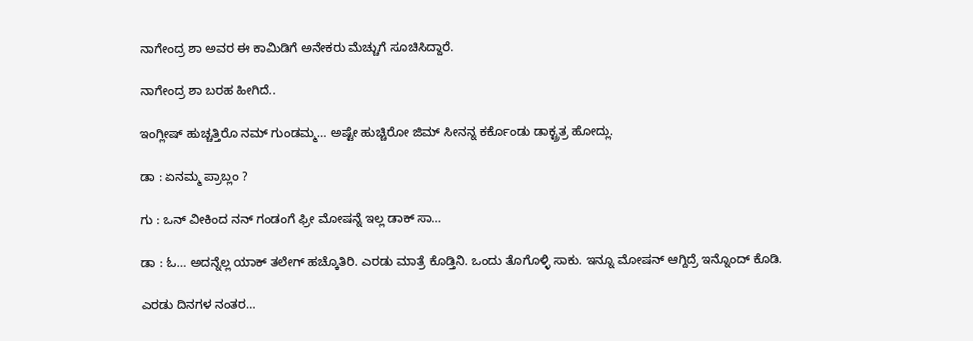ನಾಗೇಂದ್ರ ಶಾ ಅವರ ಈ ಕಾಮಿಡಿಗೆ ಅನೇಕರು ಮೆಚ್ಚುಗೆ ಸೂಚಿಸಿದ್ದಾರೆ.

ನಾಗೇಂದ್ರ ಶಾ ಬರಹ ಹೀಗಿದೆ..

ಇಂಗ್ಲೀಷ್ ಹುಚ್ಚತ್ತಿರೊ ನಮ್ ಗುಂಡಮ್ಮ… ಅಷ್ಟೇ ಹುಚ್ಚಿರೋ ಜಿಮ್ ಸೀನನ್ನ ಕರ್ಕೊಂಡು ಡಾಕ್ಟ್ರತ್ರ ಹೋದ್ಲು.

ಡಾ : ಏನಮ್ಮ ಪ್ರಾಬ್ಲಂ ?

ಗು : ಒನ್ ವೀಕಿಂದ ನನ್ ಗಂಡಂಗೆ ಫ್ರೀ ಮೋಷನ್ನೆ ಇಲ್ಲ ಡಾಕ್ ಸಾ…

ಡಾ : ಓ… ಅದನ್ನೆಲ್ಲ ಯಾಕ್ ತಲೇಗ್ ಹಚ್ಕೊತಿರಿ. ಎರಡು ಮಾತ್ರೆ ಕೊಡ್ತಿನಿ. ಒಂದು ತೊಗೊಳ್ಳಿ ಸಾಕು. ಇನ್ನೂ ಮೋಷನ್ ಆಗ್ದಿದ್ರೆ ಇನ್ನೊಂದ್ ಕೊಡಿ.

ಎರಡು ದಿನಗಳ ನಂತರ…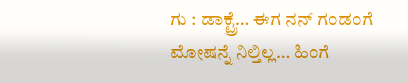ಗು : ಡಾಕ್ಟ್ರೆ… ಈಗ ನನ್ ಗಂಡಂಗೆ ಮೋಷನ್ನೆ ನಿಲ್ತಿಲ್ಲ… ಹಿಂಗೆ‌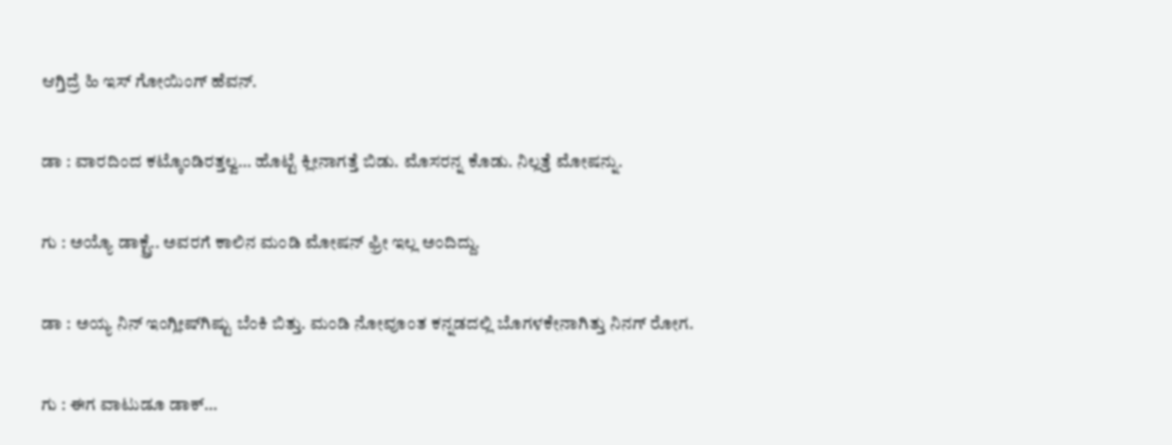ಆಗ್ತಿದ್ರೆ ಹಿ ಇಸ್ ಗೋಯಿಂಗ್ ಹೆವನ್.

ಡಾ : ವಾರದಿಂದ ಕಟ್ಕೊಂಡಿರತ್ತಲ್ವ… ಹೊಟ್ಟೆ ಕ್ಲೀನಾಗತ್ತೆ ಬಿಡು. ಮೊಸರನ್ನ ಕೊಡು. ನಿಲ್ಲತ್ತೆ ಮೋಷನ್ನು.

ಗು : ಅಯ್ಯೊ ಡಾಕ್ಟ್ರೆ.. ಅವರಗೆ ಕಾಲಿನ ಮಂಡಿ ಮೋಷನ್ ಫ್ರೀ ಇಲ್ಲ ಅಂದಿದ್ದು.

ಡಾ : ಅಯ್ಯ ನಿನ್ ಇಂಗ್ಲೀಷ್‌ಗಿಷ್ಟು ಬೆಂಕಿ ಬಿತ್ತು. ಮಂಡಿ ನೋವೂಂತ ಕನ್ನಡದಲ್ಲಿ ಬೊಗಳಕೇನಾಗಿತ್ತು ನಿನಗ್ ರೋಗ.

ಗು : ಈಗ ವಾಟುಡೂ ಡಾಕ್…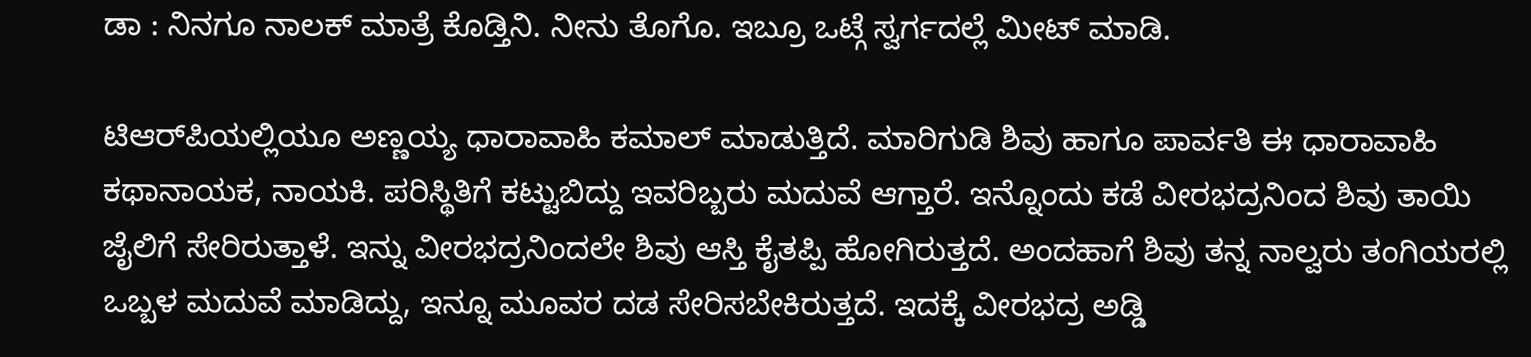ಡಾ : ನಿನಗೂ ನಾಲಕ್ ಮಾತ್ರೆ ಕೊಡ್ತಿನಿ. ನೀನು ತೊಗೊ. ಇಬ್ರೂ ಒಟ್ಗೆ ಸ್ವರ್ಗದಲ್ಲೆ ಮೀಟ್ ಮಾಡಿ.

ಟಿಆರ್‌ಪಿಯಲ್ಲಿಯೂ ಅಣ್ಣಯ್ಯ ಧಾರಾವಾಹಿ ಕಮಾಲ್‌ ಮಾಡುತ್ತಿದೆ. ಮಾರಿಗುಡಿ ಶಿವು ಹಾಗೂ ಪಾರ್ವತಿ ಈ ಧಾರಾವಾಹಿ ಕಥಾನಾಯಕ, ನಾಯಕಿ. ಪರಿಸ್ಥಿತಿಗೆ ಕಟ್ಟುಬಿದ್ದು ಇವರಿಬ್ಬರು ಮದುವೆ ಆಗ್ತಾರೆ. ಇನ್ನೊಂದು ಕಡೆ ವೀರಭದ್ರನಿಂದ ಶಿವು ತಾಯಿ ಜೈಲಿಗೆ ಸೇರಿರುತ್ತಾಳೆ. ಇನ್ನು ವೀರಭದ್ರನಿಂದಲೇ ಶಿವು ಆಸ್ತಿ ಕೈತಪ್ಪಿ ಹೋಗಿರುತ್ತದೆ. ಅಂದಹಾಗೆ ಶಿವು ತನ್ನ ನಾಲ್ವರು ತಂಗಿಯರಲ್ಲಿ ಒಬ್ಬಳ ಮದುವೆ ಮಾಡಿದ್ದು, ಇನ್ನೂ ಮೂವರ ದಡ ಸೇರಿಸಬೇಕಿರುತ್ತದೆ. ಇದಕ್ಕೆ ವೀರಭದ್ರ ಅಡ್ಡಿ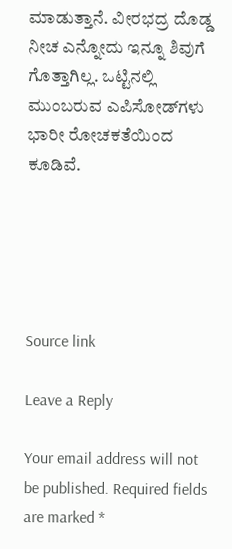ಮಾಡುತ್ತಾನೆ. ವೀರಭದ್ರ ದೊಡ್ಡ ನೀಚ ಎನ್ನೋದು ಇನ್ನೂ ಶಿವುಗೆ ಗೊತ್ತಾಗಿಲ್ಲ. ಒಟ್ಟಿನಲ್ಲಿ ಮುಂಬರುವ ಎಪಿಸೋಡ್‌ಗಳು ಭಾರೀ ರೋಚಕತೆಯಿಂದ ಕೂಡಿವೆ.





Source link

Leave a Reply

Your email address will not be published. Required fields are marked *